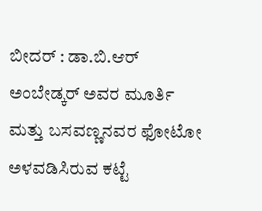ಬೀದರ್ : ಡಾ.ಬಿ.ಆರ್ ಅಂಬೇಡ್ಕರ್ ಅವರ ಮೂರ್ತಿ ಮತ್ತು ಬಸವಣ್ಣನವರ ಫೋಟೋ ಅಳವಡಿಸಿರುವ ಕಟ್ಟೆ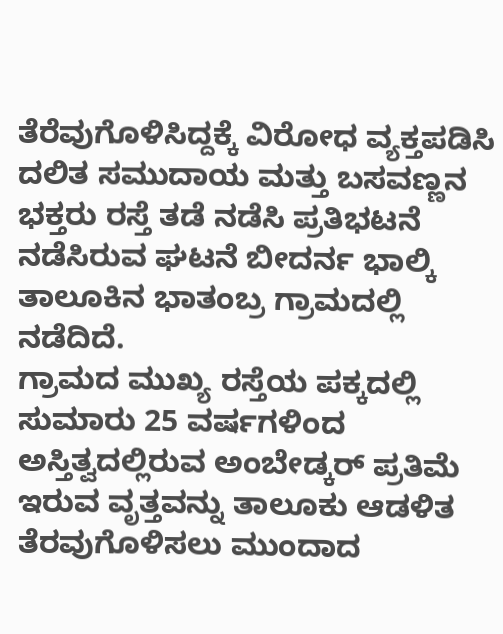ತೆರೆವುಗೊಳಿಸಿದ್ದಕ್ಕೆ ವಿರೋಧ ವ್ಯಕ್ತಪಡಿಸಿ ದಲಿತ ಸಮುದಾಯ ಮತ್ತು ಬಸವಣ್ಣನ ಭಕ್ತರು ರಸ್ತೆ ತಡೆ ನಡೆಸಿ ಪ್ರತಿಭಟನೆ ನಡೆಸಿರುವ ಘಟನೆ ಬೀದರ್ನ ಭಾಲ್ಕಿ ತಾಲೂಕಿನ ಭಾತಂಬ್ರ ಗ್ರಾಮದಲ್ಲಿ ನಡೆದಿದೆ.
ಗ್ರಾಮದ ಮುಖ್ಯ ರಸ್ತೆಯ ಪಕ್ಕದಲ್ಲಿ ಸುಮಾರು 25 ವರ್ಷಗಳಿಂದ ಅಸ್ತಿತ್ವದಲ್ಲಿರುವ ಅಂಬೇಡ್ಕರ್ ಪ್ರತಿಮೆ ಇರುವ ವೃತ್ತವನ್ನು ತಾಲೂಕು ಆಡಳಿತ ತೆರವುಗೊಳಿಸಲು ಮುಂದಾದ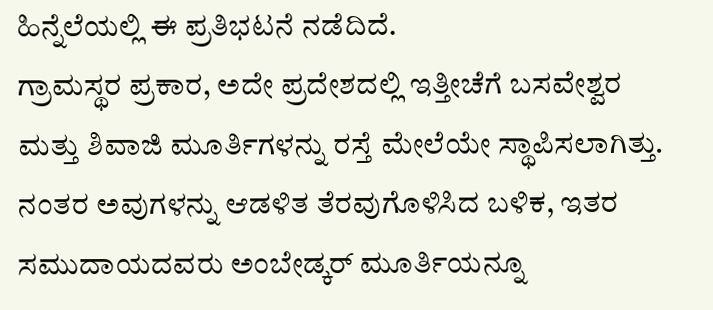ಹಿನ್ನೆಲೆಯಲ್ಲಿ ಈ ಪ್ರತಿಭಟನೆ ನಡೆದಿದೆ.
ಗ್ರಾಮಸ್ಥರ ಪ್ರಕಾರ, ಅದೇ ಪ್ರದೇಶದಲ್ಲಿ ಇತ್ತೀಚೆಗೆ ಬಸವೇಶ್ವರ ಮತ್ತು ಶಿವಾಜಿ ಮೂರ್ತಿಗಳನ್ನು ರಸ್ತೆ ಮೇಲೆಯೇ ಸ್ಥಾಪಿಸಲಾಗಿತ್ತು. ನಂತರ ಅವುಗಳನ್ನು ಆಡಳಿತ ತೆರವುಗೊಳಿಸಿದ ಬಳಿಕ, ಇತರ ಸಮುದಾಯದವರು ಅಂಬೇಡ್ಕರ್ ಮೂರ್ತಿಯನ್ನೂ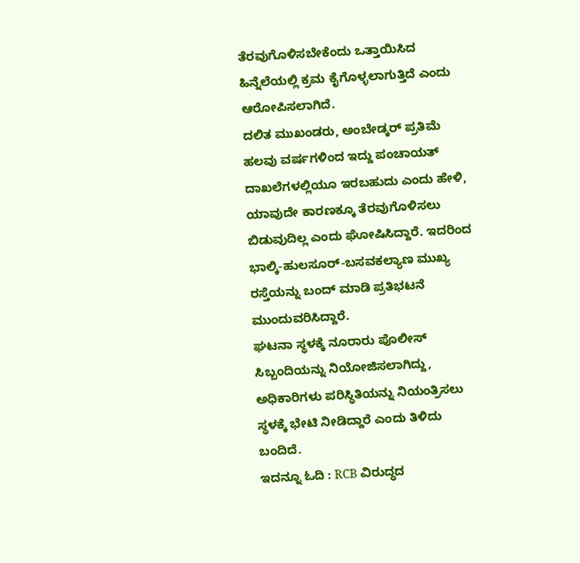ತೆರವುಗೊಳಿಸಬೇಕೆಂದು ಒತ್ತಾಯಿಸಿದ ಹಿನ್ನೆಲೆಯಲ್ಲಿ ಕ್ರಮ ಕೈಗೊಳ್ಳಲಾಗುತ್ತಿದೆ ಎಂದು ಆರೋಪಿಸಲಾಗಿದೆ.
ದಲಿತ ಮುಖಂಡರು, ಅಂಬೇಡ್ಕರ್ ಪ್ರತಿಮೆ ಹಲವು ವರ್ಷಗಳಿಂದ ಇದ್ದು ಪಂಚಾಯತ್ ದಾಖಲೆಗಳಲ್ಲಿಯೂ ಇರಬಹುದು ಎಂದು ಹೇಳಿ, ಯಾವುದೇ ಕಾರಣಕ್ಕೂ ತೆರವುಗೊಳಿಸಲು ಬಿಡುವುದಿಲ್ಲ ಎಂದು ಘೋಷಿಸಿದ್ದಾರೆ. ಇದರಿಂದ ಭಾಲ್ಕಿ-ಹುಲಸೂರ್-ಬಸವಕಲ್ಯಾಣ ಮುಖ್ಯ ರಸ್ತೆಯನ್ನು ಬಂದ್ ಮಾಡಿ ಪ್ರತಿಭಟನೆ ಮುಂದುವರಿಸಿದ್ದಾರೆ.
ಘಟನಾ ಸ್ಥಳಕ್ಕೆ ನೂರಾರು ಪೊಲೀಸ್ ಸಿಬ್ಬಂದಿಯನ್ನು ನಿಯೋಜಿಸಲಾಗಿದ್ದು, ಅಧಿಕಾರಿಗಳು ಪರಿಸ್ಥಿತಿಯನ್ನು ನಿಯಂತ್ರಿಸಲು ಸ್ಥಳಕ್ಕೆ ಭೇಟಿ ನೀಡಿದ್ದಾರೆ ಎಂದು ತಿಳಿದು ಬಂದಿದೆ.
ಇದನ್ನೂ ಓದಿ : RCB ವಿರುದ್ಧದ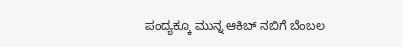ಪಂದ್ಯಕ್ಕೂ ಮುನ್ನ ಆಕಿಬ್ ನಬಿಗೆ ಬೆಂಬಲ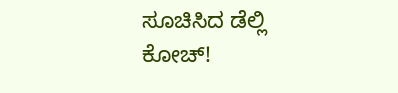ಸೂಚಿಸಿದ ಡೆಲ್ಲಿ ಕೋಚ್!